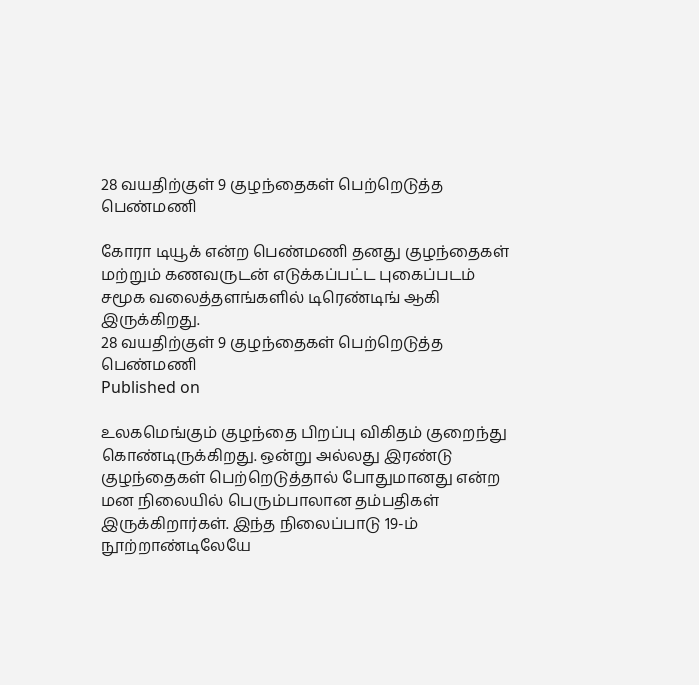28 வயதிற்குள் 9 குழந்தைகள் பெற்றெடுத்த பெண்மணி

கோரா டியூக் என்ற பெண்மணி தனது குழந்தைகள் மற்றும் கணவருடன் எடுக்கப்பட்ட புகைப்படம் சமூக வலைத்தளங்களில் டிரெண்டிங் ஆகி இருக்கிறது.
28 வயதிற்குள் 9 குழந்தைகள் பெற்றெடுத்த பெண்மணி
Published on

உலகமெங்கும் குழந்தை பிறப்பு விகிதம் குறைந்து கொண்டிருக்கிறது. ஒன்று அல்லது இரண்டு குழந்தைகள் பெற்றெடுத்தால் போதுமானது என்ற மன நிலையில் பெரும்பாலான தம்பதிகள் இருக்கிறார்கள். இந்த நிலைப்பாடு 19-ம் நூற்றாண்டிலேயே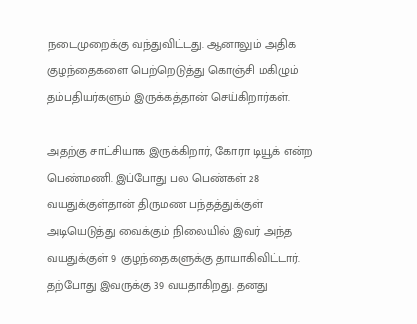நடைமுறைக்கு வந்துவிட்டது. ஆனாலும் அதிக குழந்தைகளை பெற்றெடுத்து கொஞ்சி மகிழும் தம்பதியர்களும் இருக்கத்தான் செய்கிறார்கள்.

அதற்கு சாட்சியாக இருக்கிறார், கோரா டியூக் என்ற பெண்மணி. இப்போது பல பெண்கள் 28 வயதுக்குள்தான் திருமண பந்தத்துக்குள் அடியெடுத்து வைக்கும் நிலையில் இவர் அந்த வயதுக்குள் 9 குழந்தைகளுக்கு தாயாகிவிட்டார். தற்போது இவருக்கு 39 வயதாகிறது. தனது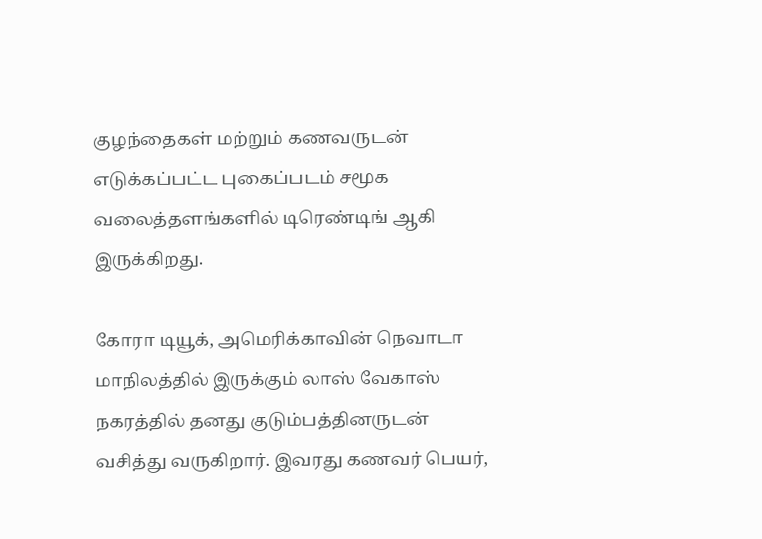குழந்தைகள் மற்றும் கணவருடன் எடுக்கப்பட்ட புகைப்படம் சமூக வலைத்தளங்களில் டிரெண்டிங் ஆகி இருக்கிறது.

கோரா டியூக், அமெரிக்காவின் நெவாடா மாநிலத்தில் இருக்கும் லாஸ் வேகாஸ் நகரத்தில் தனது குடும்பத்தினருடன் வசித்து வருகிறார். இவரது கணவர் பெயர்,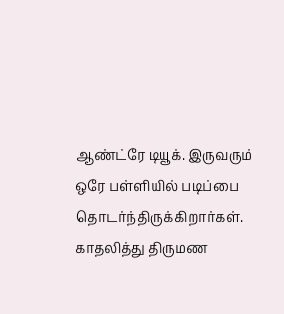ஆண்ட்ரே டியூக். இருவரும் ஒரே பள்ளியில் படிப்பை தொடர்ந்திருக்கிறார்கள். காதலித்து திருமண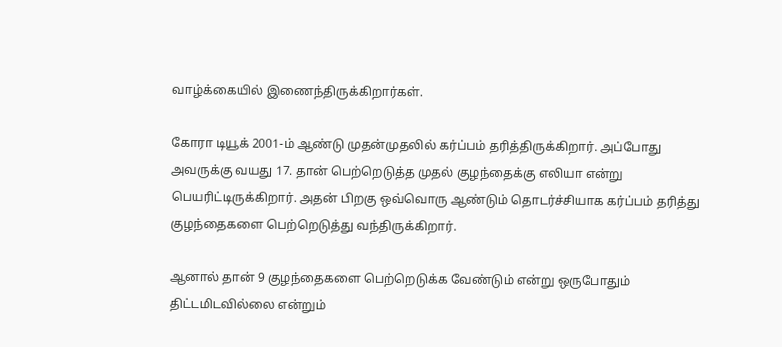வாழ்க்கையில் இணைந்திருக்கிறார்கள்.

கோரா டியூக் 2001-ம் ஆண்டு முதன்முதலில் கர்ப்பம் தரித்திருக்கிறார். அப்போது அவருக்கு வயது 17. தான் பெற்றெடுத்த முதல் குழந்தைக்கு எலியா என்று பெயரிட்டிருக்கிறார். அதன் பிறகு ஒவ்வொரு ஆண்டும் தொடர்ச்சியாக கர்ப்பம் தரித்து குழந்தைகளை பெற்றெடுத்து வந்திருக்கிறார்.

ஆனால் தான் 9 குழந்தைகளை பெற்றெடுக்க வேண்டும் என்று ஒருபோதும் திட்டமிடவில்லை என்றும்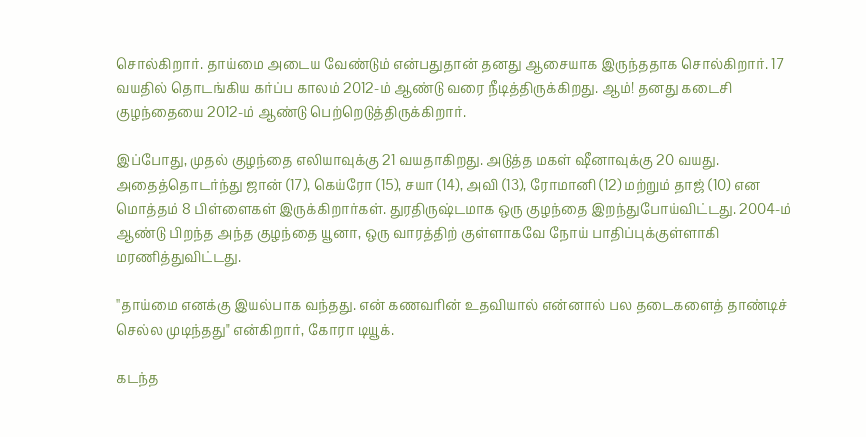சொல்கிறார். தாய்மை அடைய வேண்டும் என்பதுதான் தனது ஆசையாக இருந்ததாக சொல்கிறார். 17 வயதில் தொடங்கிய கர்ப்ப காலம் 2012-ம் ஆண்டு வரை நீடித்திருக்கிறது. ஆம்! தனது கடைசி குழந்தையை 2012-ம் ஆண்டு பெற்றெடுத்திருக்கிறார்.

இப்போது, முதல் குழந்தை எலியாவுக்கு 21 வயதாகிறது. அடுத்த மகள் ஷீனாவுக்கு 20 வயது. அதைத்தொடர்ந்து ஜான் (17), கெய்ரோ (15), சயா (14), அவி (13), ரோமானி (12) மற்றும் தாஜ் (10) என மொத்தம் 8 பிள்ளைகள் இருக்கிறார்கள். துரதிருஷ்டமாக ஒரு குழந்தை இறந்துபோய்விட்டது. 2004-ம் ஆண்டு பிறந்த அந்த குழந்தை யூனா, ஒரு வாரத்திற் குள்ளாகவே நோய் பாதிப்புக்குள்ளாகி மரணித்துவிட்டது.

''தாய்மை எனக்கு இயல்பாக வந்தது. என் கணவரின் உதவியால் என்னால் பல தடைகளைத் தாண்டிச் செல்ல முடிந்தது" என்கிறார், கோரா டியூக்.

கடந்த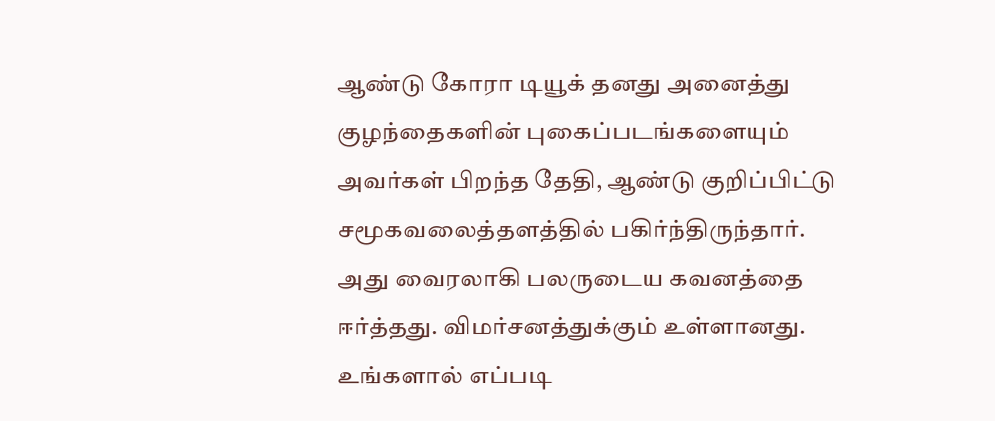ஆண்டு கோரா டியூக் தனது அனைத்து குழந்தைகளின் புகைப்படங்களையும் அவர்கள் பிறந்த தேதி, ஆண்டு குறிப்பிட்டு சமூகவலைத்தளத்தில் பகிர்ந்திருந்தார். அது வைரலாகி பலருடைய கவனத்தை ஈர்த்தது. விமர்சனத்துக்கும் உள்ளானது. உங்களால் எப்படி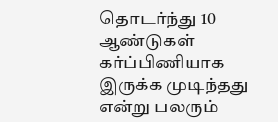தொடர்ந்து 10 ஆண்டுகள் கர்ப்பிணியாக இருக்க முடிந்தது என்று பலரும்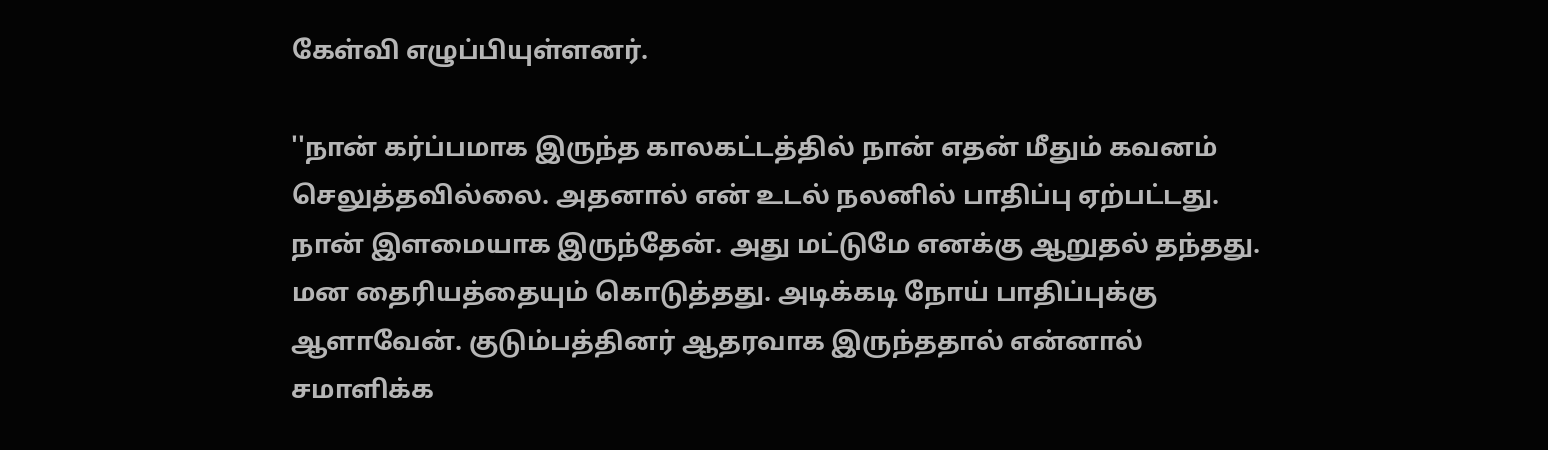கேள்வி எழுப்பியுள்ளனர்.

''நான் கர்ப்பமாக இருந்த காலகட்டத்தில் நான் எதன் மீதும் கவனம் செலுத்தவில்லை. அதனால் என் உடல் நலனில் பாதிப்பு ஏற்பட்டது. நான் இளமையாக இருந்தேன். அது மட்டுமே எனக்கு ஆறுதல் தந்தது. மன தைரியத்தையும் கொடுத்தது. அடிக்கடி நோய் பாதிப்புக்கு ஆளாவேன். குடும்பத்தினர் ஆதரவாக இருந்ததால் என்னால் சமாளிக்க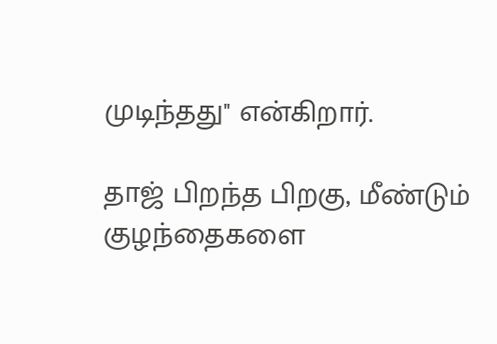முடிந்தது'' என்கிறார்.

தாஜ் பிறந்த பிறகு, மீண்டும் குழந்தைகளை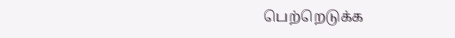பெற்றெடுக்க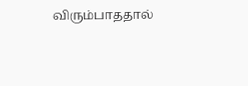விரும்பாததால்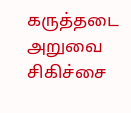கருத்தடை அறுவை சிகிச்சை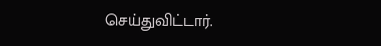செய்துவிட்டார்.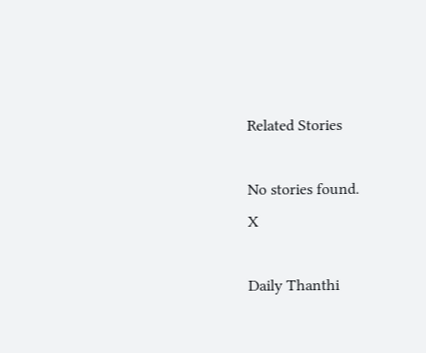Related Stories

No stories found.
X

Daily Thanthi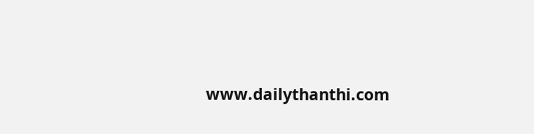www.dailythanthi.com